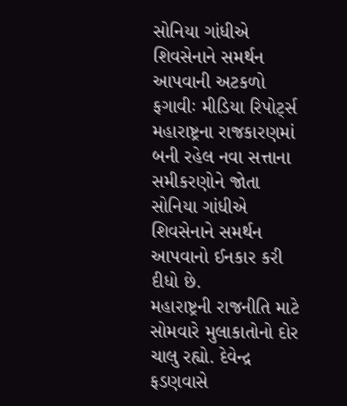સોનિયા ગાંધીએ શિવસેનાને સમર્થન આપવાની અટકળો ફગાવીઃ મીડિયા રિપોર્ટ્સ
મહારાષ્ટ્રના રાજકારણમાં બની રહેલ નવા સત્તાના સમીકરણોને જોતા સોનિયા ગાંધીએ શિવસેનાને સમર્થન આપવાનો ઈનકાર કરી દીધો છે.
મહારાષ્ટ્રની રાજનીતિ માટે સોમવારે મુલાકાતોનો દોર ચાલુ રહ્યો. દેવેન્દ્ર ફડણવાસે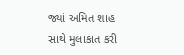જ્યાં અમિત શાહ સાથે મુલાકાત કરી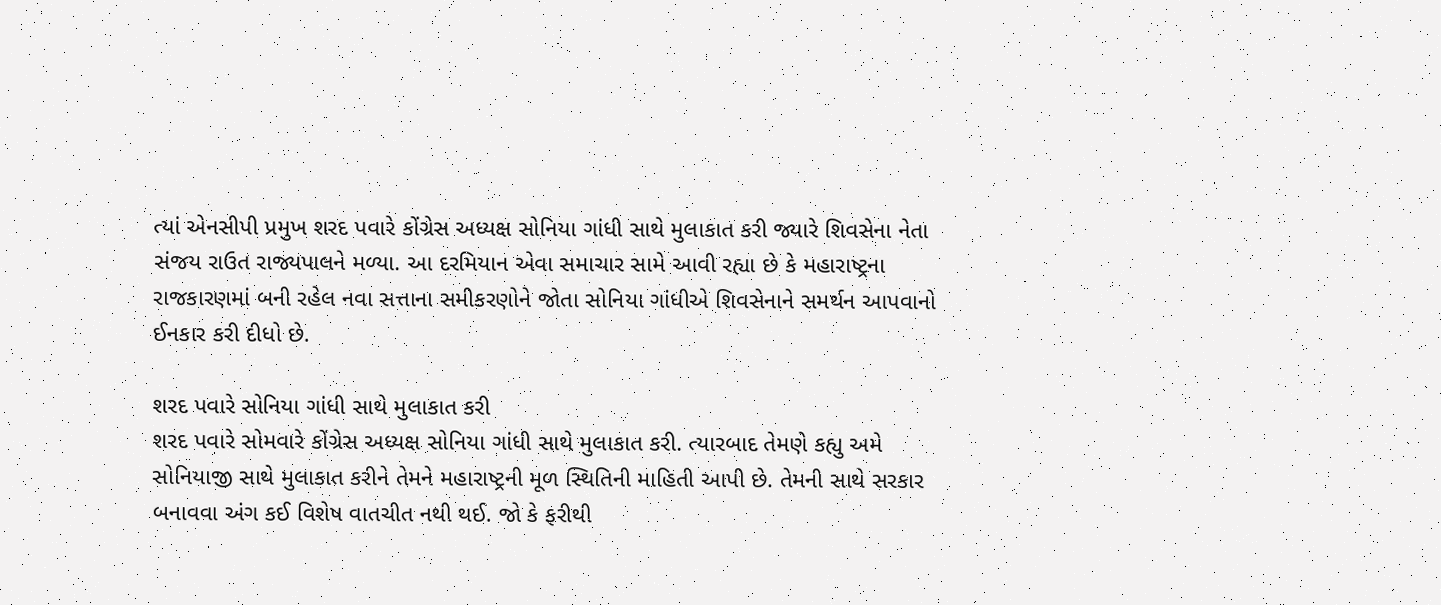ત્યાં એનસીપી પ્રમુખ શરદ પવારે કોંગ્રેસ અધ્યક્ષ સોનિયા ગાંધી સાથે મુલાકાત કરી જ્યારે શિવસેના નેતા સંજય રાઉત રાજ્યપાલને મળ્યા. આ દરમિયાન એવા સમાચાર સામે આવી રહ્યા છે કે મહારાષ્ટ્રના રાજકારણમાં બની રહેલ નવા સત્તાના સમીકરણોને જોતા સોનિયા ગાંધીએ શિવસેનાને સમર્થન આપવાનો ઈનકાર કરી દીધો છે.

શરદ પવારે સોનિયા ગાંધી સાથે મુલાકાત કરી
શરદ પવારે સોમવારે કોંગ્રેસ અધ્યક્ષ સોનિયા ગાંધી સાથે મુલાકાત કરી. ત્યારબાદ તેમણે કહ્યુ અમે સોનિયાજી સાથે મુલાકાત કરીને તેમને મહારાષ્ટ્રની મૂળ સ્થિતિની માહિતી આપી છે. તેમની સાથે સરકાર બનાવવા અંગ કઈ વિશેષ વાતચીત નથી થઈ. જો કે ફરીથી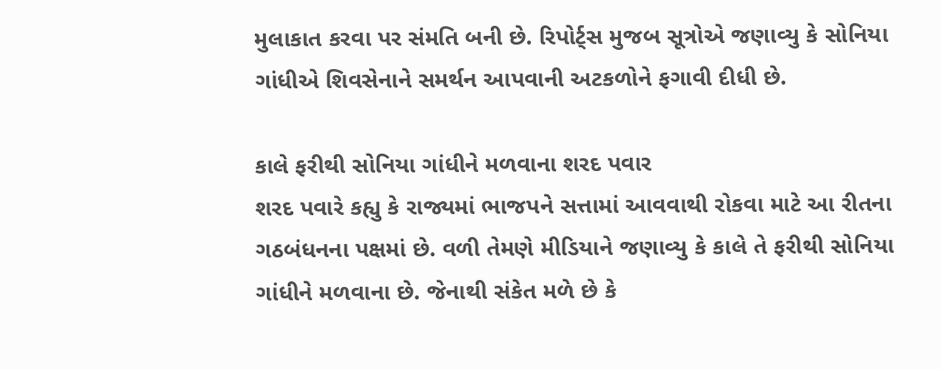મુલાકાત કરવા પર સંમતિ બની છે. રિપોર્ટ્સ મુજબ સૂત્રોએ જણાવ્યુ કે સોનિયા ગાંધીએ શિવસેનાને સમર્થન આપવાની અટકળોને ફગાવી દીધી છે.

કાલે ફરીથી સોનિયા ગાંધીને મળવાના શરદ પવાર
શરદ પવારે કહ્યુ કે રાજ્યમાં ભાજપને સત્તામાં આવવાથી રોકવા માટે આ રીતના ગઠબંધનના પક્ષમાં છે. વળી તેમણે મીડિયાને જણાવ્યુ કે કાલે તે ફરીથી સોનિયા ગાંધીને મળવાના છે. જેનાથી સંકેત મળે છે કે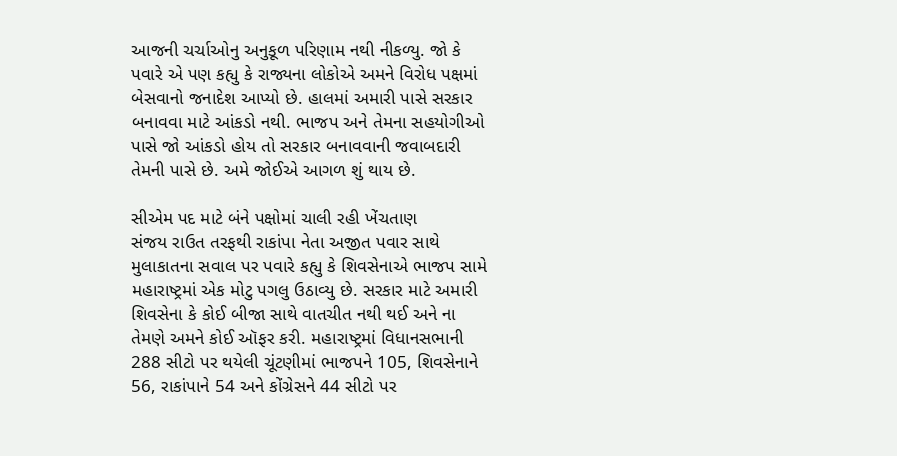આજની ચર્ચાઓનુ અનુકૂળ પરિણામ નથી નીકળ્યુ. જો કે પવારે એ પણ કહ્યુ કે રાજ્યના લોકોએ અમને વિરોધ પક્ષમાં બેસવાનો જનાદેશ આપ્યો છે. હાલમાં અમારી પાસે સરકાર બનાવવા માટે આંકડો નથી. ભાજપ અને તેમના સહયોગીઓ પાસે જો આંકડો હોય તો સરકાર બનાવવાની જવાબદારી તેમની પાસે છે. અમે જોઈએ આગળ શું થાય છે.

સીએમ પદ માટે બંને પક્ષોમાં ચાલી રહી ખેંચતાણ
સંજય રાઉત તરફથી રાકાંપા નેતા અજીત પવાર સાથે મુલાકાતના સવાલ પર પવારે કહ્યુ કે શિવસેનાએ ભાજપ સામે મહારાષ્ટ્રમાં એક મોટુ પગલુ ઉઠાવ્યુ છે. સરકાર માટે અમારી શિવસેના કે કોઈ બીજા સાથે વાતચીત નથી થઈ અને ના તેમણે અમને કોઈ ઑફર કરી. મહારાષ્ટ્રમાં વિધાનસભાની 288 સીટો પર થયેલી ચૂંટણીમાં ભાજપને 105, શિવસેનાને 56, રાકાંપાને 54 અને કોંગ્રેસને 44 સીટો પર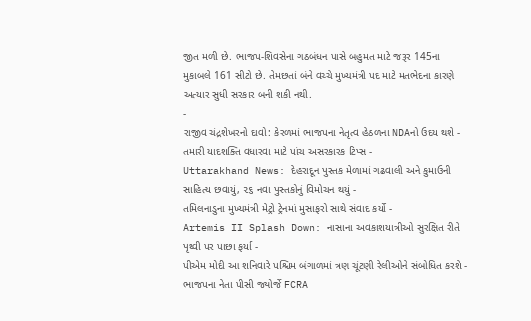જીત મળી છે. ભાજપ-શિવસેના ગઠબંધન પાસે બહુમત માટે જરૂર 145ના મુકાબલે 161 સીટો છે. તેમછતાં બંને વચ્ચે મુખ્યમંત્રી પદ માટે મતભેદના કારણે અત્યાર સુધી સરકાર બની શકી નથી.
-
રાજીવ ચંદ્રશેખરનો દાવો: કેરળમાં ભાજપના નેતૃત્વ હેઠળના NDAનો ઉદય થશે -
તમારી યાદશક્તિ વધારવા માટે પાંચ અસરકારક ટિપ્સ -
Uttarakhand News: દેહરાદૂન પુસ્તક મેળામાં ગઢવાલી અને કુમાઉની સાહિત્ય છવાયું, ૨૬ નવા પુસ્તકોનું વિમોચન થયું -
તમિલનાડુના મુખ્યમંત્રી મેટ્રો ટ્રેનમાં મુસાફરો સાથે સંવાદ કર્યો -
Artemis II Splash Down: નાસાના અવકાશયાત્રીઓ સુરક્ષિત રીતે પૃથ્વી પર પાછા ફર્યા -
પીએમ મોદી આ શનિવારે પશ્ચિમ બંગાળમાં ત્રણ ચૂંટણી રેલીઓને સંબોધિત કરશે -
ભાજપના નેતા પીસી જ્યોર્જે FCRA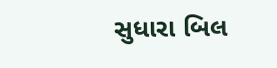સુધારા બિલ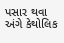પસાર થવા અંગે કેથોલિક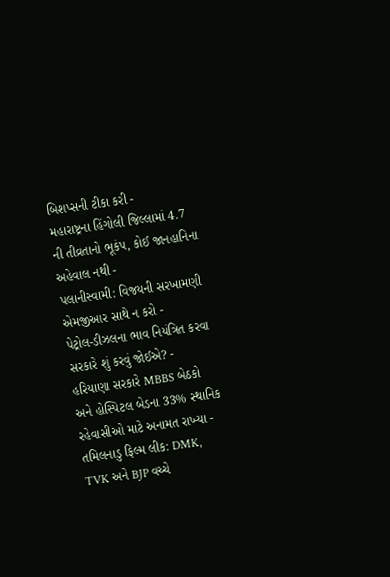બિશપ્સની ટીકા કરી -
મહારાષ્ટ્રના હિંગોલી જિલ્લામાં 4.7 ની તીવ્રતાનો ભૂકંપ, કોઈ જાનહાનિના અહેવાલ નથી -
પલાનીસ્વામી: વિજયની સરખામણી એમજીઆર સાથે ન કરો -
પેટ્રોલ-ડીઝલના ભાવ નિયંત્રિત કરવા સરકારે શું કરવું જોઈએ? -
હરિયાણા સરકારે MBBS બેઠકો અને હોસ્પિટલ બેડના 33% સ્થાનિક રહેવાસીઓ માટે અનામત રાખ્યા -
તમિલનાડુ ફિલ્મ લીક: DMK, TVK અને BJP વચ્ચે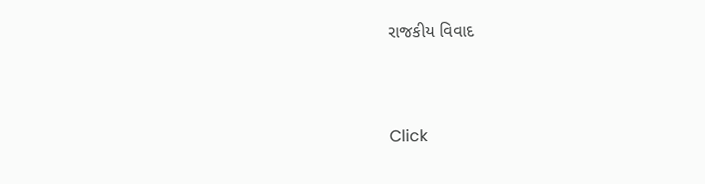રાજકીય વિવાદ



Click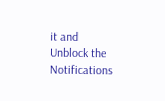it and Unblock the Notifications